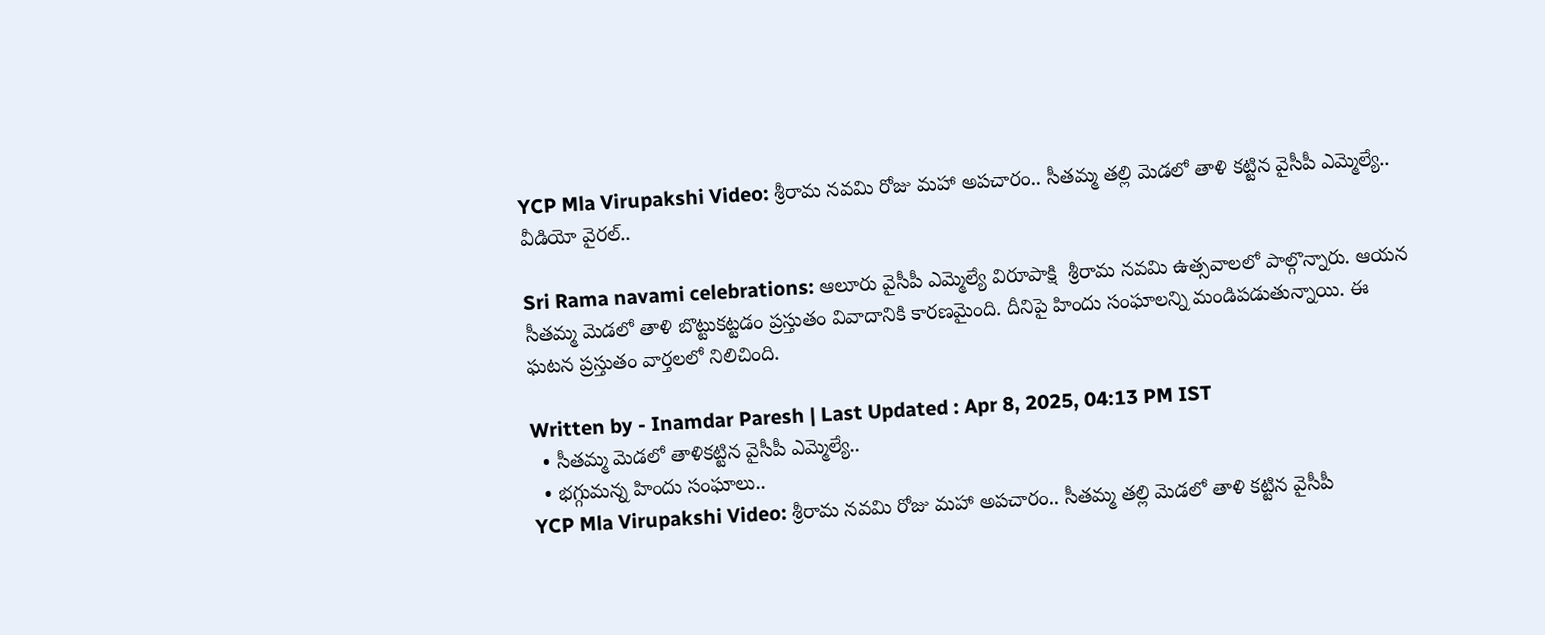YCP Mla Virupakshi Video: శ్రీరామ నవమి రోజు మహా అపచారం.. సీతమ్మ తల్లి మెడలో తాళి కట్టిన వైసీపీ ఎమ్మెల్యే.. వీడియో వైరల్..

Sri Rama navami celebrations: ఆలూరు వైసీపీ ఎమ్మెల్యే విరూపాక్షి  శ్రీరామ నవమి ఉత్సవాలలో పాల్గొన్నారు. ఆయన సీతమ్మ మెడలో తాళి బొట్టుకట్టడం ప్రస్తుతం వివాదానికి కారణమైంది. దీనిపై హిందు సంఘాలన్ని మండిపడుతున్నాయి. ఈ ఘటన ప్రస్తుతం వార్తలలో నిలిచింది.

Written by - Inamdar Paresh | Last Updated : Apr 8, 2025, 04:13 PM IST
  • సీతమ్మ మెడలో తాళికట్టిన వైసీపీ ఎమ్మెల్యే..
  • భగ్గుమన్న హిందు సంఘాలు..
YCP Mla Virupakshi Video: శ్రీరామ నవమి రోజు మహా అపచారం.. సీతమ్మ తల్లి మెడలో తాళి కట్టిన వైసీపీ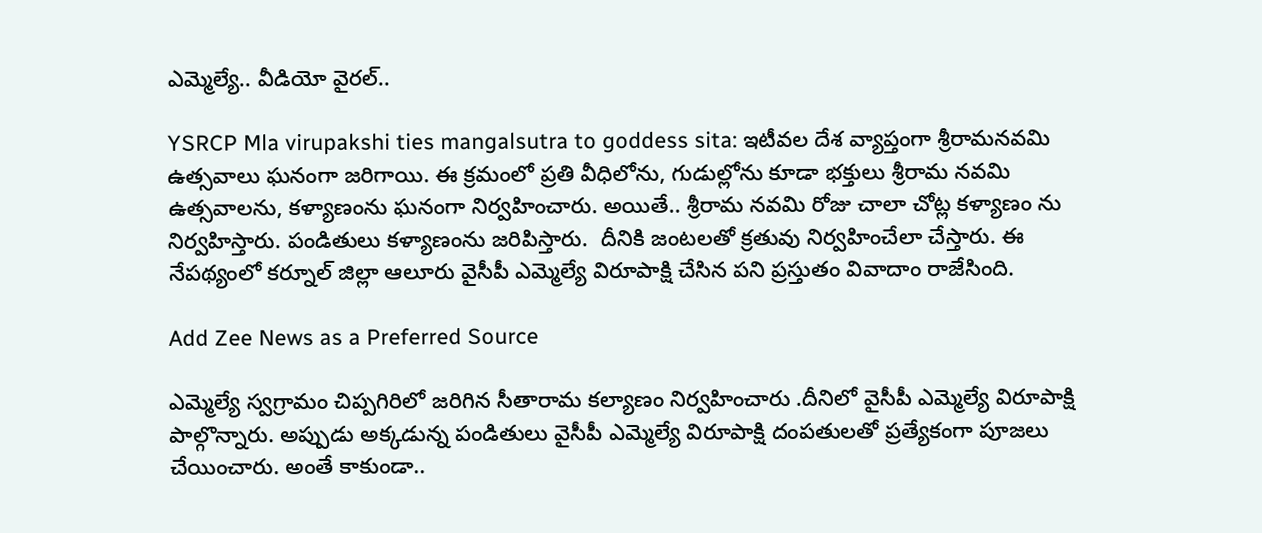ఎమ్మెల్యే.. వీడియో వైరల్..

YSRCP Mla virupakshi ties mangalsutra to goddess sita: ఇటీవల దేశ వ్యాప్తంగా శ్రీరామనవమి ఉత్సవాలు ఘనంగా జరిగాయి. ఈ క్రమంలో ప్రతి వీధిలోను, గుడుల్లోను కూడా భక్తులు శ్రీరామ నవమి ఉత్సవాలను, కళ్యాణంను ఘనంగా నిర్వహించారు. అయితే.. శ్రీరామ నవమి రోజు చాలా చోట్ల కళ్యాణం ను నిర్వహిస్తారు. పండితులు కళ్యాణంను జరిపిస్తారు.  దీనికి జంటలతో క్రతువు నిర్వహించేలా చేస్తారు. ఈ నేపథ్యంలో కర్నూల్ జిల్లా ఆలూరు వైసీపీ ఎమ్మెల్యే విరూపాక్షి చేసిన పని ప్రస్తుతం వివాదాం రాజేసింది.

Add Zee News as a Preferred Source

ఎమ్మెల్యే స్వగ్రామం చిప్పగిరిలో జరిగిన సీతారామ కల్యాణం నిర్వహించారు .దీనిలో వైసీపీ ఎమ్మెల్యే విరూపాక్షి  పాల్గొన్నారు. అప్పుడు అక్కడున్న పండితులు వైసీపీ ఎమ్మెల్యే విరూపాక్షి దంపతులతో ప్రత్యేకంగా పూజలు చేయించారు. అంతే కాకుండా..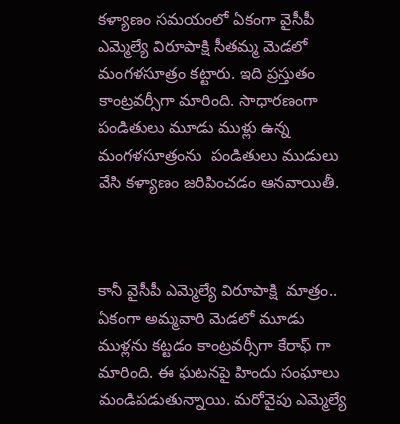కళ్యాణం సమయంలో ఏకంగా వైసీపీ ఎమ్మెల్యే విరూపాక్షి సీతమ్మ మెడలో మంగళసూత్రం కట్టారు. ఇది ప్రస్తుతం కాంట్రవర్సీగా మారింది. సాధారణంగా పండితులు మూడు ముళ్లు ఉన్న మంగళసూత్రంను  పండితులు ముడులు వేసి కళ్యాణం జరిపించడం ఆనవాయితీ.



కానీ వైసీపీ ఎమ్మెల్యే విరూపాక్షి  మాత్రం.. ఏకంగా అమ్మవారి మెడలో మూడు  ముళ్లను కట్టడం కాంట్రవర్సీగా కేరాఫ్ గా మారింది. ఈ ఘటనపై హిందు సంఘాలు మండిపడుతున్నాయి. మరోవైపు ఎమ్మెల్యే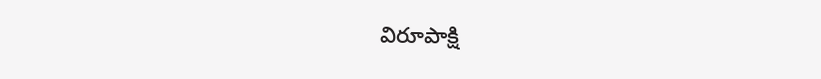విరూపాక్షి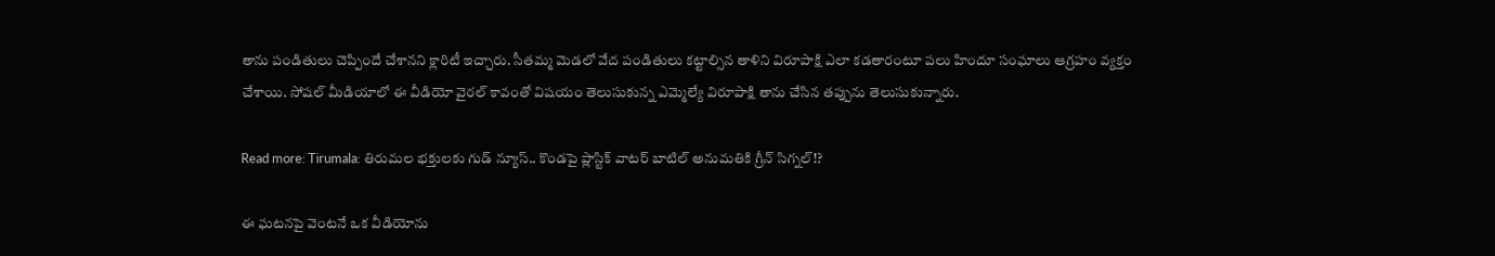తాను పండితులు చెప్పిందే చేశానని క్లారిటీ ఇచ్చారు. సీతమ్మ మెడలో వేద పండితులు కట్టాల్సిన తాళిని విరూపాక్షి ఎలా కడతారంటూ పలు హిందూ సంఘాలు ఆగ్రహం వ్యక్తం చేశాయి. సోషల్ మీడియాలో ఈ వీడియో వైరల్ కావంతో విషయం తెలుసుకున్న ఎమ్మెల్యే విరూపాక్షి తాను చేసిన తప్పును తెలుసుకున్నారు.

Read more: Tirumala: తిరుమల భక్తులకు గుడ్ న్యూస్.. కొండపై ప్లాస్టిక్ వాటర్ బాటిల్ అనుమతికి గ్రీన్ సిగ్నల్!?

ఈ ఘటనపై వెంటనే ఒక వీడియోను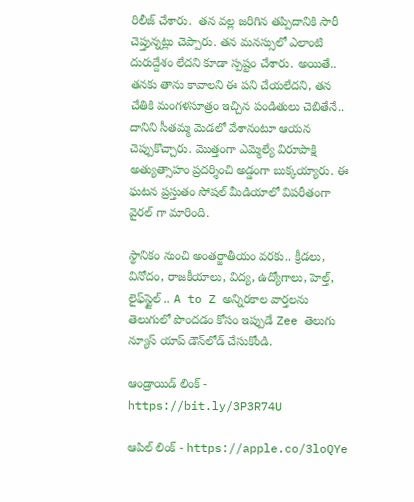రిలీజ్ చేశారు.  తన వల్ల జరిగిన తప్పిదానికి సారీ చెప్తున్నట్లు చెప్పారు. తన మనస్సులో ఎలాంటి దురుద్దేశం లేదని కూడా స్పష్టం చేశారు. అయితే.. తనకు తాను కావాలని ఈ పని చేయలేదని, తన చేతికి మంగళసూత్రం ఇచ్చిన పండితులు చెబితేనే.. దానిని సీతమ్మ మెడలో వేశానంటూ ఆయన చెప్పుకొచ్చారు. మొత్తంగా ఎమ్మెల్యే విరూపాక్షి అత్యుత్సాహం ప్రదర్శించి అడ్డంగా బుక్కయ్యారు. ఈ ఘటన ప్రస్తుతం సోషల్ మీడియాలో విపరీతంగా వైరల్ గా మారింది.

స్థానికం నుంచి అంతర్జాతీయం వరకు.. క్రీడలు, వినోదం, రాజకీయాలు, విద్య, ఉద్యోగాలు, హెల్త్, లైఫ్‌స్టైల్ .. A to Z అన్నిరకాల వార్తలను తెలుగులో పొందడం కోసం ఇప్పుడే Zee తెలుగు న్యూస్ యాప్ డౌన్‌లోడ్ చేసుకోండి.

ఆండ్రాయిడ్ లింక్ - https://bit.ly/3P3R74U

ఆపిల్ లింక్ - https://apple.co/3loQYe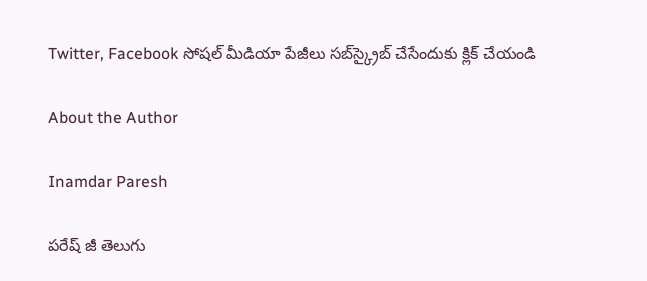Twitter, Facebook సోషల్ మీడియా పేజీలు సబ్‌స్క్రైబ్ చేసేందుకు క్లిక్ చేయండి

About the Author

Inamdar Paresh

పరేష్ జీ తెలుగు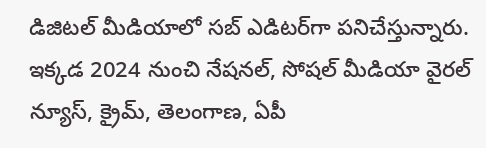డిజిటల్ మీడియాలో సబ్ ఎడిటర్‌గా పనిచేస్తున్నారు. ఇక్కడ 2024 నుంచి నేషనల్, సోషల్ మీడియా వైరల్ న్యూస్, క్రైమ్, తెలంగాణ, ఏపీ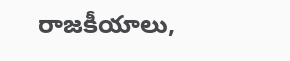రాజకీయాలు,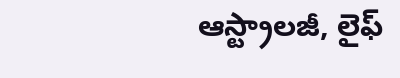ఆస్ట్రాలజీ, లైఫ్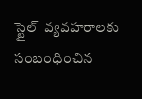స్టైల్  వ్యవహరాలకు సంబంధించిన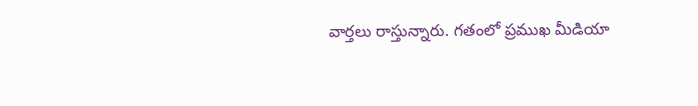వార్తలు రాస్తున్నారు. గతంలో ప్రముఖ మీడియా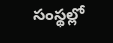సంస్థల్లో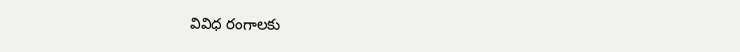వివిధ రంగాలకు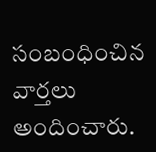సంబంధించిన వార్తలు అందించారు.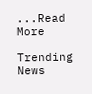...Read More

Trending News